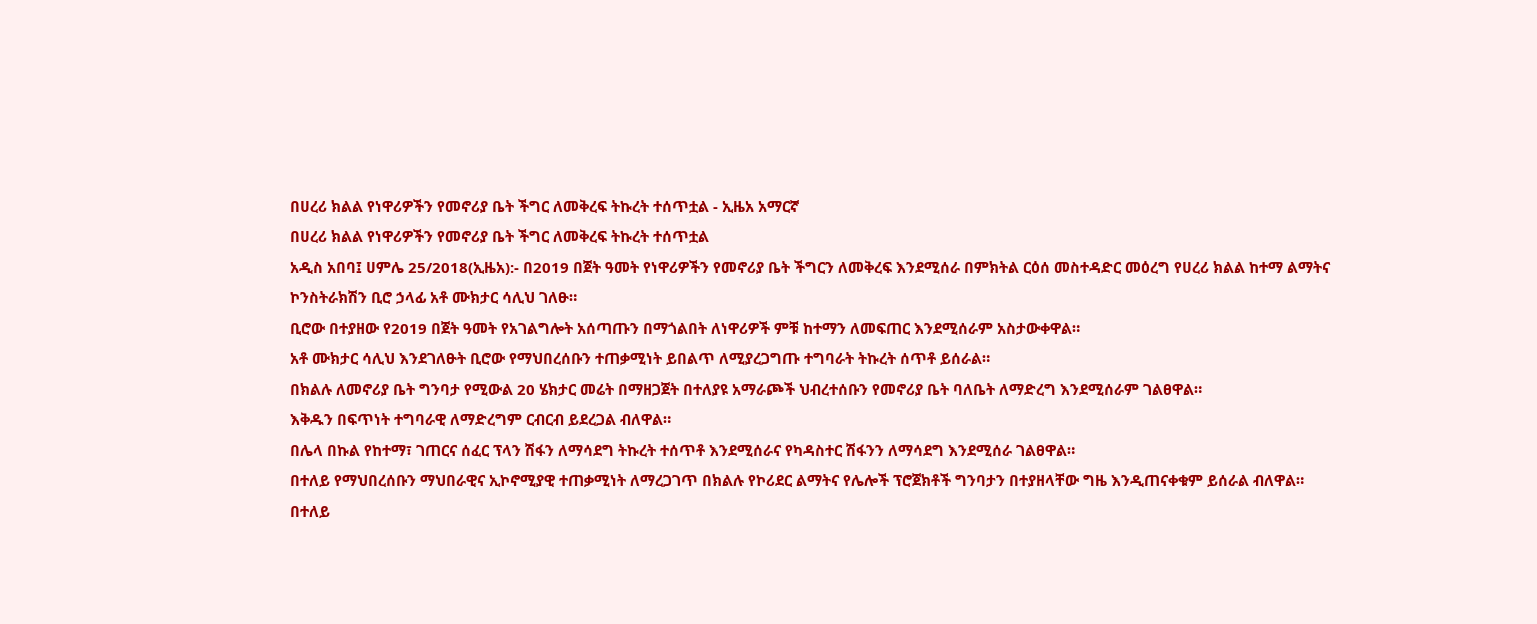በሀረሪ ክልል የነዋሪዎችን የመኖሪያ ቤት ችግር ለመቅረፍ ትኩረት ተሰጥቷል - ኢዜአ አማርኛ
በሀረሪ ክልል የነዋሪዎችን የመኖሪያ ቤት ችግር ለመቅረፍ ትኩረት ተሰጥቷል
አዲስ አበባ፤ ሀምሌ 25/2018(ኢዜአ):- በ2019 በጀት ዓመት የነዋሪዎችን የመኖሪያ ቤት ችግርን ለመቅረፍ እንደሚሰራ በምክትል ርዕሰ መስተዳድር መዕረግ የሀረሪ ክልል ከተማ ልማትና ኮንስትራክሽን ቢሮ ኃላፊ አቶ ሙክታር ሳሊህ ገለፁ።
ቢሮው በተያዘው የ2019 በጀት ዓመት የአገልግሎት አሰጣጡን በማጎልበት ለነዋሪዎች ምቹ ከተማን ለመፍጠር እንደሚሰራም አስታውቀዋል።
አቶ ሙክታር ሳሊህ እንደገለፁት ቢሮው የማህበረሰቡን ተጠቃሚነት ይበልጥ ለሚያረጋግጡ ተግባራት ትኩረት ሰጥቶ ይሰራል።
በክልሉ ለመኖሪያ ቤት ግንባታ የሚውል 20 ሄክታር መሬት በማዘጋጀት በተለያዩ አማራጮች ህብረተሰቡን የመኖሪያ ቤት ባለቤት ለማድረግ እንደሚሰራም ገልፀዋል።
እቅዱን በፍጥነት ተግባራዊ ለማድረግም ርብርብ ይደረጋል ብለዋል።
በሌላ በኩል የከተማ፣ ገጠርና ሰፈር ፕላን ሽፋን ለማሳደግ ትኩረት ተሰጥቶ እንደሚሰራና የካዳስተር ሽፋንን ለማሳደግ እንደሚሰራ ገልፀዋል።
በተለይ የማህበረሰቡን ማህበራዊና ኢኮኖሚያዊ ተጠቃሚነት ለማረጋገጥ በክልሉ የኮሪደር ልማትና የሌሎች ፕሮጀክቶች ግንባታን በተያዘላቸው ግዜ እንዲጠናቀቁም ይሰራል ብለዋል።
በተለይ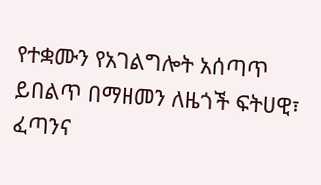የተቋሙን የአገልግሎት አሰጣጥ ይበልጥ በማዘመን ለዜጎች ፍትሀዊ፣ ፈጣንና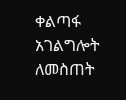ቀልጣፋ አገልግሎት ለመስጠት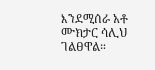እንደሚሰራ አቶ ሙክታር ሳሊህ ገልፀዋል።